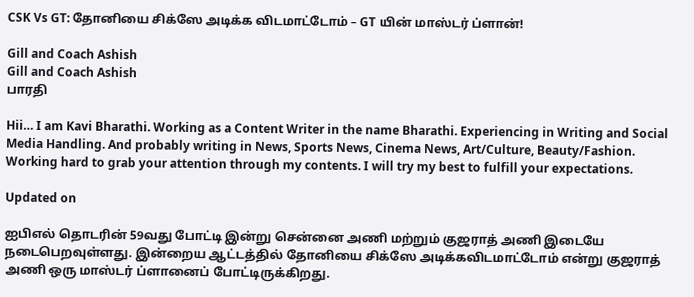CSK Vs GT: தோனியை சிக்ஸே அடிக்க விடமாட்டோம் – GT யின் மாஸ்டர் ப்ளான்!

Gill and Coach Ashish
Gill and Coach Ashish
பாரதி

Hii… I am Kavi Bharathi. Working as a Content Writer in the name Bharathi. Experiencing in Writing and Social Media Handling. And probably writing in News, Sports News, Cinema News, Art/Culture, Beauty/Fashion. Working hard to grab your attention through my contents. I will try my best to fulfill your expectations.

Updated on

ஐபிஎல் தொடரின் 59வது போட்டி இன்று சென்னை அணி மற்றும் குஜராத் அணி இடையே நடைபெறவுள்ளது. இன்றைய ஆட்டத்தில் தோனியை சிக்ஸே அடிக்கவிடமாட்டோம் என்று குஜராத் அணி ஒரு மாஸ்டர் ப்ளானைப் போட்டிருக்கிறது.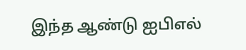இந்த ஆண்டு ஐபிஎல்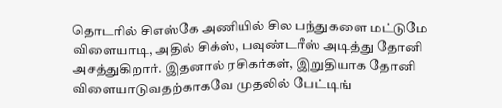தொடரில் சிஎஸ்கே அணியில் சில பந்துகளை மட்டுமே விளையாடி, அதில் சிக்ஸ், பவுண்டரீஸ் அடித்து தோனி அசத்துகிறார். இதனால் ரசிகர்கள், இறுதியாக தோனி விளையாடுவதற்காகவே முதலில் பேட்டிங்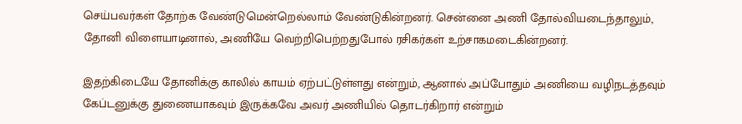செய்பவர்கள் தோற்க வேண்டுமென்றெல்லாம் வேண்டுகின்றனர். சென்னை அணி தோல்வியடைந்தாலும், தோனி விளையாடினால், அணியே வெற்றிபெற்றதுபோல் ரசிகர்கள் உற்சாகமடைகின்றனர்.

இதற்கிடையே தோனிக்கு காலில் காயம் ஏற்பட்டுள்ளது என்றும், ஆனால் அப்போதும் அணியை வழிநடத்தவும் கேப்டனுக்கு துணையாகவும் இருக்கவே அவர் அணியில் தொடர்கிறார் என்றும்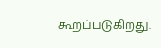கூறப்படுகிறது.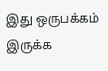இது ஒருபக்கம் இருக்க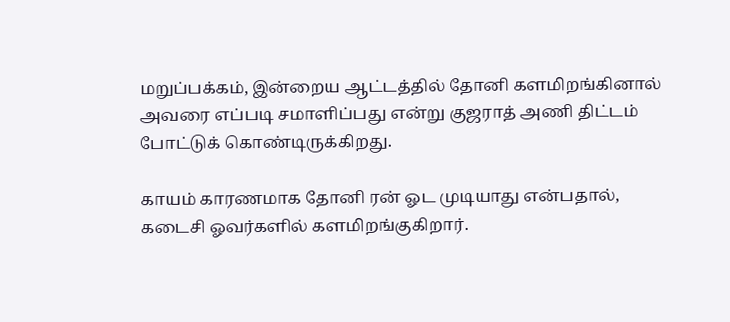மறுப்பக்கம், இன்றைய ஆட்டத்தில் தோனி களமிறங்கினால் அவரை எப்படி சமாளிப்பது என்று குஜராத் அணி திட்டம் போட்டுக் கொண்டிருக்கிறது.

காயம் காரணமாக தோனி ரன் ஓட முடியாது என்பதால், கடைசி ஓவர்களில் களமிறங்குகிறார்.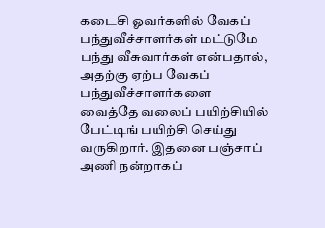கடைசி ஓவர்களில் வேகப் பந்துவீச்சாளர்கள் மட்டுமே பந்து வீசுவார்கள் என்பதால், அதற்கு ஏற்ப வேகப் பந்துவீச்சாளர்களை வைத்தே வலைப் பயிற்சியில் பேட்டிங் பயிற்சி செய்து வருகிறார். இதனை பஞ்சாப் அணி நன்றாகப்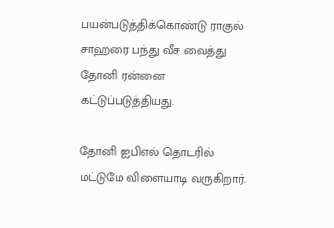பயன்படுத்திக்கொண்டு ராகுல் சாஹரை பந்து வீச வைத்து தோனி ரன்னை கட்டுப்படுத்தியது.

தோனி ஐபிஎல் தொடரில் மட்டுமே விளையாடி வருகிறார்.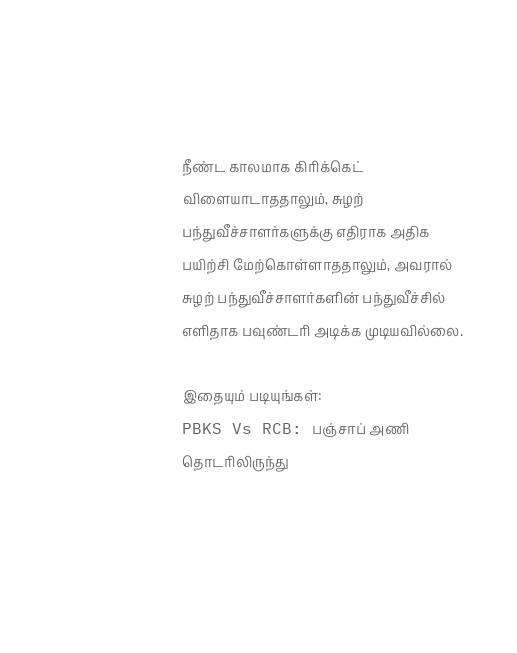நீண்ட காலமாக கிரிக்கெட் விளையாடாததாலும், சுழற் பந்துவீச்சாளர்களுக்கு எதிராக அதிக பயிற்சி மேற்கொள்ளாததாலும், அவரால் சுழற் பந்துவீச்சாளர்களின் பந்துவீச்சில் எளிதாக பவுண்டரி அடிக்க முடியவில்லை.

இதையும் படியுங்கள்:
PBKS Vs RCB: பஞ்சாப் அணி தொடரிலிருந்து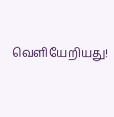வெளியேறியது!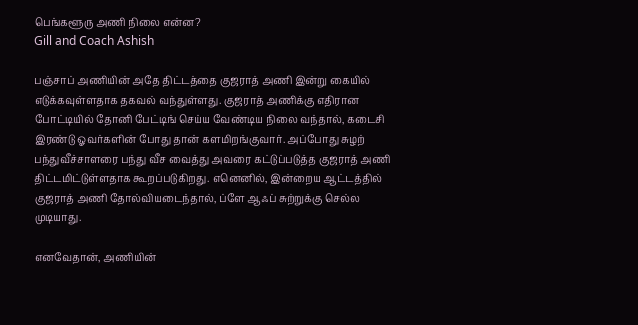பெங்களூரு அணி நிலை என்ன?
Gill and Coach Ashish

பஞ்சாப் அணியின் அதே திட்டத்தை குஜராத் அணி இன்று கையில் எடுக்கவுள்ளதாக தகவல் வந்துள்ளது. குஜராத் அணிக்கு எதிரான போட்டியில் தோனி பேட்டிங் செய்ய வேண்டிய நிலை வந்தால், கடைசி இரண்டு ஓவர்களின் போது தான் களமிறங்குவார். அப்போது சுழற் பந்துவீச்சாளரை பந்து வீச வைத்து அவரை கட்டுப்படுத்த குஜராத் அணி திட்டமிட்டுள்ளதாக கூறப்படுகிறது. எனெனில், இன்றைய ஆட்டத்தில் குஜராத் அணி தோல்வியடைந்தால், ப்ளே ஆஃப் சுற்றுக்கு செல்ல முடியாது.

எனவேதான், அணியின்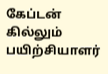கேப்டன் கில்லும் பயிற்சியாளர்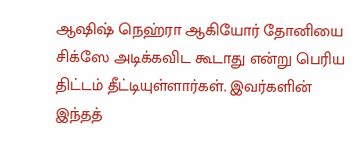ஆஷிஷ் நெஹ்ரா ஆகியோர் தோனியை சிக்ஸே அடிக்கவிட கூடாது என்று பெரிய திட்டம் தீட்டியுள்ளார்கள். இவர்களின் இந்தத்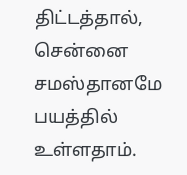திட்டத்தால், சென்னை சமஸ்தானமே பயத்தில் உள்ளதாம்.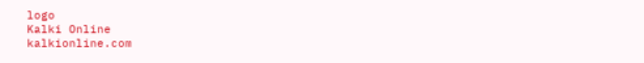logo
Kalki Online
kalkionline.com